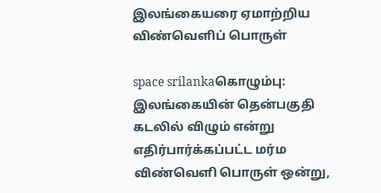இலங்கையரை ஏமாற்றிய விண்வெளிப் பொருள்

space srilankaகொழும்பு: இலங்கையின் தென்பகுதி கடலில் விழும் என்று எதிர்பார்க்கப்பட்ட மர்ம விண்வெளி பொருள் ஒன்று,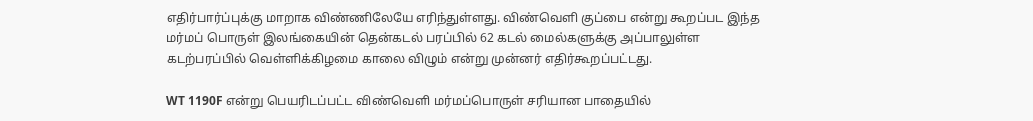எதிர்பார்ப்புக்கு மாறாக விண்ணிலேயே எரிந்துள்ளது. விண்வெளி குப்பை என்று கூறப்பட இந்த மர்மப் பொருள் இலங்கையின் தென்கடல் பரப்பில் 62 கடல் மைல்களுக்கு அப்பாலுள்ள கடற்பரப்பில் வெள்ளிக்கிழமை காலை விழும் என்று முன்னர் எதிர்கூறப்பட்டது.

WT 1190F என்று பெயரிடப்பட்ட விண்வெளி மர்மப்பொருள் சரியான பாதையில்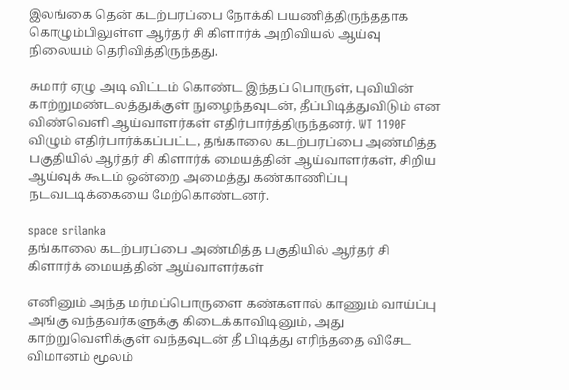இலங்கை தென் கடற்பரப்பை நோக்கி பயணித்திருந்ததாக கொழும்பிலுள்ள ஆர்தர் சி கிளார்க் அறிவியல் ஆய்வு நிலையம் தெரிவித்திருந்தது.

சுமார் ஏழு அடி விட்டம் கொண்ட இந்தப் பொருள், புவியின் காற்றுமண்டலத்துக்குள் நுழைந்தவுடன், தீப்பிடித்துவிடும் என விண்வெளி ஆய்வாளர்கள் எதிர்பார்த்திருந்தனர். WT 1190F விழும் எதிர்பார்க்கப்பட்ட, தங்காலை கடற்பரப்பை அண்மித்த பகுதியில் ஆர்தர் சி கிளார்க் மையத்தின் ஆய்வாளர்கள், சிறிய ஆய்வுக் கூடம் ஒன்றை அமைத்து கண்காணிப்பு நடவடடிக்கையை மேற்கொண்டனர்.

space srilanka
தங்காலை கடற்பரப்பை அண்மித்த பகுதியில் ஆர்தர் சி கிளார்க் மையத்தின் ஆய்வாளர்கள்

எனினும் அந்த மர்மப்பொருளை கண்களால் காணும் வாய்ப்பு அங்கு வந்தவர்களுக்கு கிடைக்காவிடினும், அது காற்றுவெளிக்குள் வந்தவுடன் தீ பிடித்து எரிந்ததை விசேட விமானம் மூலம்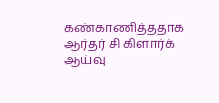கண்காணித்ததாக ஆர்தர் சி கிளார்க் ஆய்வு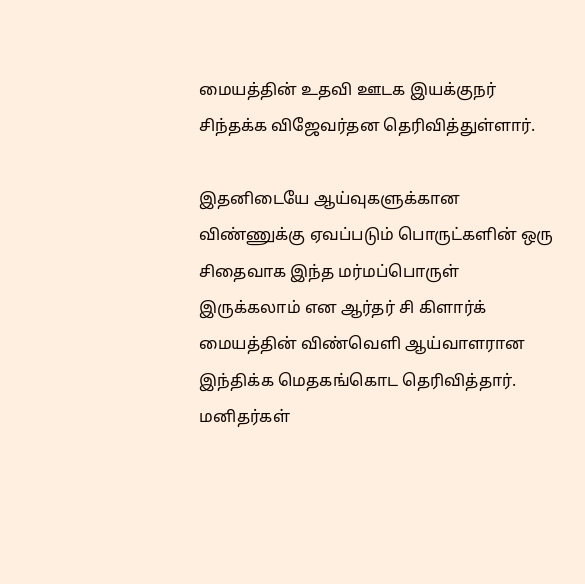மையத்தின் உதவி ஊடக இயக்குநர் சிந்தக்க விஜேவர்தன தெரிவித்துள்ளார்.

இதனிடையே ஆய்வுகளுக்கான விண்ணுக்கு ஏவப்படும் பொருட்களின் ஒரு சிதைவாக இந்த மர்மப்பொருள் இருக்கலாம் என ஆர்தர் சி கிளார்க் மையத்தின் விண்வெளி ஆய்வாளரான இந்திக்க மெதகங்கொட தெரிவித்தார். மனிதர்கள்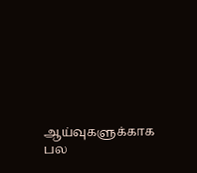ஆய்வுகளுக்காக பல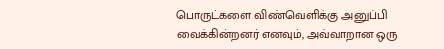பொருட்களை விண்வெளிக்கு அனுப்பி வைக்கின்றனர் எனவும், அவ்வாறான ஒரு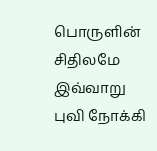பொருளின் சிதிலமே இவ்வாறு புவி நோக்கி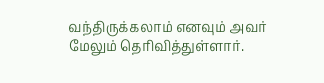வந்திருக்கலாம் எனவும் அவர் மேலும் தெரிவித்துள்ளார்.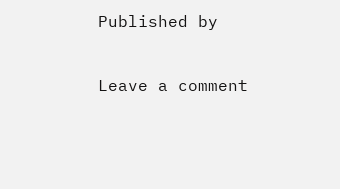Published by

Leave a comment